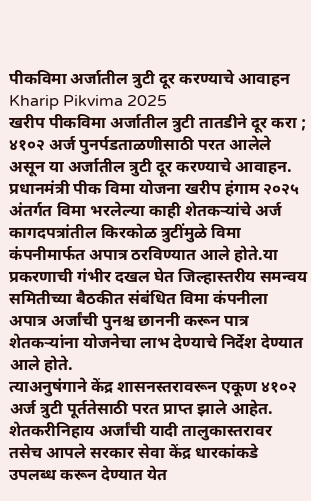पीकविमा अर्जातील त्रुटी दूर करण्याचे आवाहन
Kharip Pikvima 2025
खरीप पीकविमा अर्जातील त्रुटी तातडीने दूर करा ; ४१०२ अर्ज पुनर्पडताळणीसाठी परत आलेले असून या अर्जातील त्रुटी दूर करण्याचे आवाहन.
प्रधानमंत्री पीक विमा योजना खरीप हंगाम २०२५ अंतर्गत विमा भरलेल्या काही शेतकऱ्यांचे अर्ज कागदपत्रांतील किरकोळ त्रुटींमुळे विमा कंपनीमार्फत अपात्र ठरविण्यात आले होते.या प्रकरणाची गंभीर दखल घेत जिल्हास्तरीय समन्वय समितीच्या बैठकीत संबंधित विमा कंपनीला अपात्र अर्जांची पुनश्च छाननी करून पात्र शेतकऱ्यांना योजनेचा लाभ देण्याचे निर्देश देण्यात आले होते.
त्याअनुषंगाने केंद्र शासनस्तरावरून एकूण ४१०२ अर्ज त्रुटी पूर्ततेसाठी परत प्राप्त झाले आहेत. शेतकरीनिहाय अर्जांची यादी तालुकास्तरावर तसेच आपले सरकार सेवा केंद्र धारकांकडे उपलब्ध करून देण्यात येत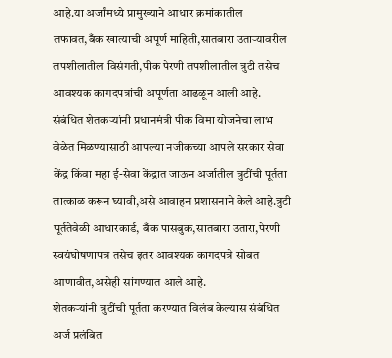आहे.या अर्जांमध्ये प्रामुख्याने आधार क्रमांकातील तफावत,बँक खात्याची अपूर्ण माहिती,सातबारा उताऱ्यावरील तपशीलातील विसंगती,पीक पेरणी तपशीलातील त्रुटी तसेच आवश्यक कागदपत्रांची अपूर्णता आढळून आली आहे.
संबंधित शेतकऱ्यांनी प्रधानमंत्री पीक विमा योजनेचा लाभ वेळेत मिळण्यासाठी आपल्या नजीकच्या आपले सरकार सेवा केंद्र किंवा महा ई-सेवा केंद्रात जाऊन अर्जातील त्रुटींची पूर्तता तात्काळ करून घ्यावी,असे आवाहन प्रशासनाने केले आहे.त्रुटी पूर्ततेवेळी आधारकार्ड, बँक पासबुक,सातबारा उतारा,पेरणी स्वयंघोषणापत्र तसेच इतर आवश्यक कागदपत्रे सोबत आणावीत,असेही सांगण्यात आले आहे.
शेतकऱ्यांनी त्रुटींची पूर्तता करण्यात विलंब केल्यास संबंधित अर्ज प्रलंबित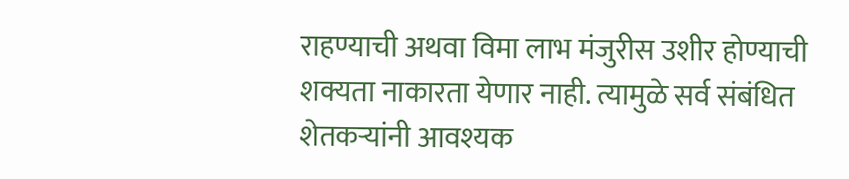राहण्याची अथवा विमा लाभ मंजुरीस उशीर होण्याची शक्यता नाकारता येणार नाही. त्यामुळे सर्व संबंधित शेतकऱ्यांनी आवश्यक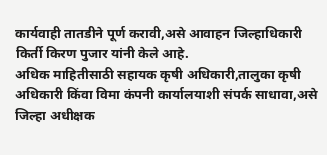कार्यवाही तातडीने पूर्ण करावी,असे आवाहन जिल्हाधिकारी किर्ती किरण पुजार यांनी केले आहे.
अधिक माहितीसाठी सहायक कृषी अधिकारी,तालुका कृषी अधिकारी किंवा विमा कंपनी कार्यालयाशी संपर्क साधावा,असे जिल्हा अधीक्षक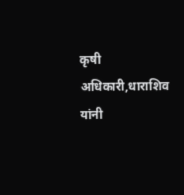कृषी अधिकारी,धाराशिव यांनी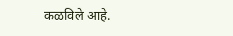कळविले आहे.